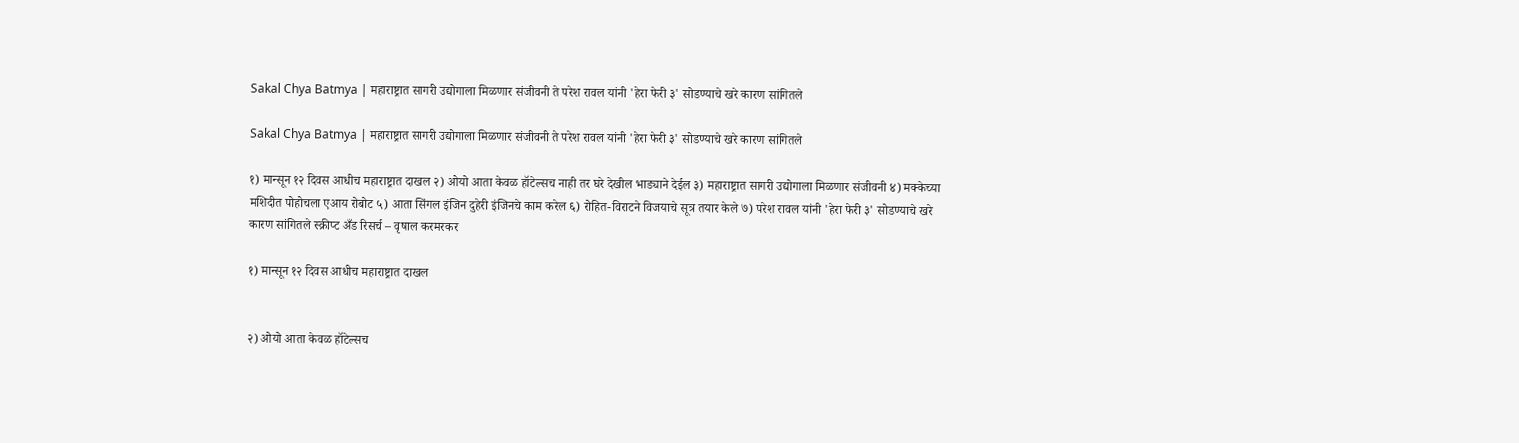Sakal Chya Batmya | महाराष्ट्रात सागरी उद्योगाला मिळणार संजीवनी ते परेश रावल यांनी 'हेरा फेरी ३' सोडण्याचे खरे कारण सांगितले

Sakal Chya Batmya | महाराष्ट्रात सागरी उद्योगाला मिळणार संजीवनी ते परेश रावल यांनी 'हेरा फेरी ३' सोडण्याचे खरे कारण सांगितले

१) मान्सून १२ दिवस आधीच महाराष्ट्रात दाखल २) ओयो आता केवळ हॉटेल्सच नाही तर घरे देखील भाड्याने देईल ३) महाराष्ट्रात सागरी उद्योगाला मिळणार संजीवनी ४) मक्केच्या मशिदीत पोहोचला एआय रोबोट ५) आता सिंगल इंजिन दुहेरी इंजिनचे काम करेल ६) रोहित-विराटने विजयाचे सूत्र तयार केले ७) परेश रावल यांनी 'हेरा फेरी ३' सोडण्याचे खरे कारण सांगितले स्क्रीप्ट अँड रिसर्च – वृषाल करमरकर

१) मान्सून १२ दिवस आधीच महाराष्ट्रात दाखल


२) ओयो आता केवळ हॉटेल्सच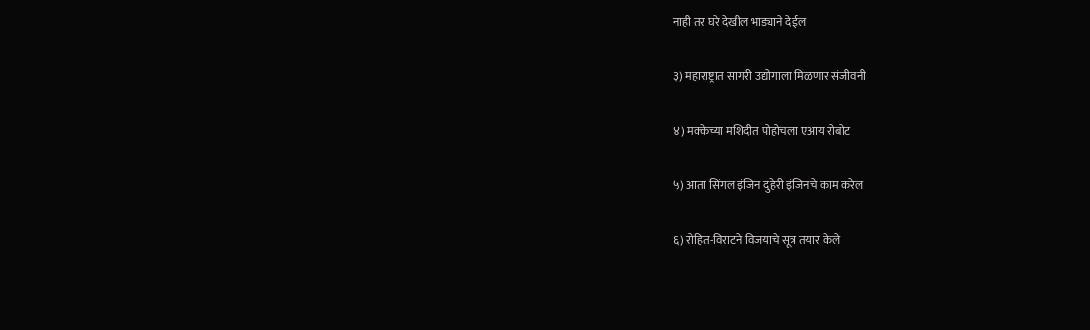नाही तर घरे देखील भाड्याने देईल


३) महाराष्ट्रात सागरी उद्योगाला मिळणार संजीवनी


४) मक्केच्या मशिदीत पोहोचला एआय रोबोट


५) आता सिंगल इंजिन दुहेरी इंजिनचे काम करेल


६) रोहित-विराटने विजयाचे सूत्र तयार केले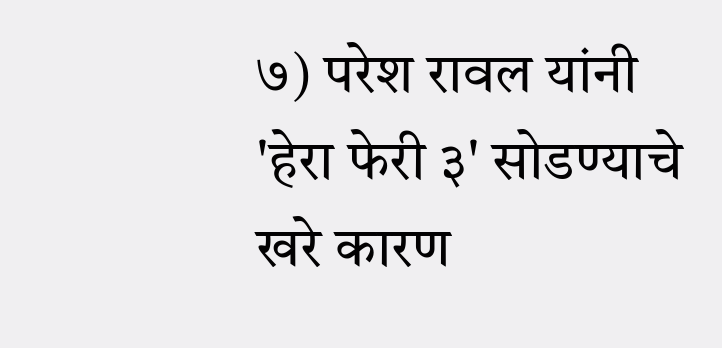७) परेश रावल यांनी 'हेरा फेरी ३' सोडण्याचे खरे कारण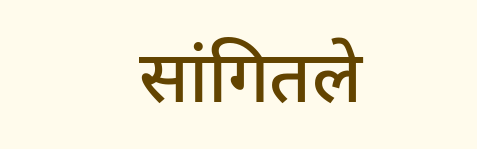सांगितले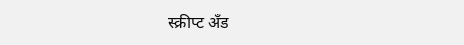स्क्रीप्ट अँड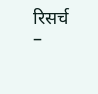रिसर्च –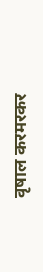वृषाल करमरकर